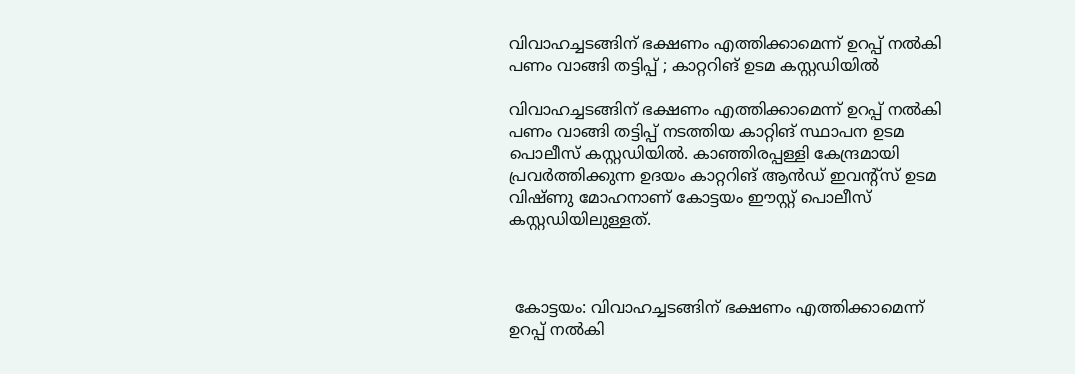വിവാഹച്ചടങ്ങിന് ഭക്ഷണം എത്തിക്കാമെന്ന് ഉറപ്പ് നല്‍കി പണം വാങ്ങി തട്ടിപ്പ് ; കാറ്ററിങ് ഉടമ കസ്റ്റഡിയിൽ

വിവാഹച്ചടങ്ങിന് ഭക്ഷണം എത്തിക്കാമെന്ന് ഉറപ്പ് നല്‍കി പണം വാങ്ങി തട്ടിപ്പ് നടത്തിയ കാറ്റിങ് സ്ഥാപന ഉടമ പൊലീസ് കസ്റ്റഡിയില്‍. കാഞ്ഞിരപ്പള്ളി കേന്ദ്രമായി പ്രവര്‍ത്തിക്കുന്ന ഉദയം കാറ്ററിങ് ആന്‍ഡ് ഇവന്റ്‌സ് ഉടമ വിഷ്ണു മോഹനാണ് കോട്ടയം ഈസ്റ്റ് പൊലീസ് കസ്റ്റഡിയിലുള്ളത്.



 കോട്ടയം: വിവാഹച്ചടങ്ങിന് ഭക്ഷണം എത്തിക്കാമെന്ന് ഉറപ്പ് നല്‍കി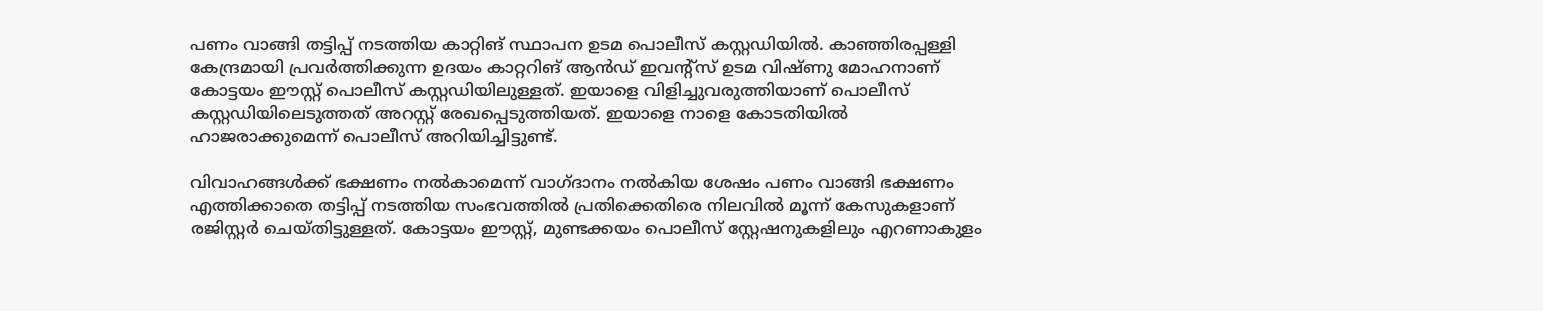പണം വാങ്ങി തട്ടിപ്പ് നടത്തിയ കാറ്റിങ് സ്ഥാപന ഉടമ പൊലീസ് കസ്റ്റഡിയില്‍. കാഞ്ഞിരപ്പള്ളി കേന്ദ്രമായി പ്രവര്‍ത്തിക്കുന്ന ഉദയം കാറ്ററിങ് ആന്‍ഡ് ഇവന്റ്‌സ് ഉടമ വിഷ്ണു മോഹനാണ് കോട്ടയം ഈസ്റ്റ് പൊലീസ് കസ്റ്റഡിയിലുള്ളത്. ഇയാളെ വിളിച്ചുവരുത്തിയാണ് പൊലീസ് കസ്റ്റഡിയിലെടുത്തത് അറസ്റ്റ് രേഖപ്പെടുത്തിയത്. ഇയാളെ നാളെ കോടതിയില്‍ ഹാജരാക്കുമെന്ന് പൊലീസ് അറിയിച്ചിട്ടുണ്ട്.

വിവാഹങ്ങള്‍ക്ക് ഭക്ഷണം നല്‍കാമെന്ന് വാഗ്ദാനം നല്‍കിയ ശേഷം പണം വാങ്ങി ഭക്ഷണം എത്തിക്കാതെ തട്ടിപ്പ് നടത്തിയ സംഭവത്തില്‍ പ്രതിക്കെതിരെ നിലവില്‍ മൂന്ന് കേസുകളാണ് രജിസ്റ്റര്‍ ചെയ്തിട്ടുള്ളത്. കോട്ടയം ഈസ്റ്റ്, മുണ്ടക്കയം പൊലീസ് സ്റ്റേഷനുകളിലും എറണാകുളം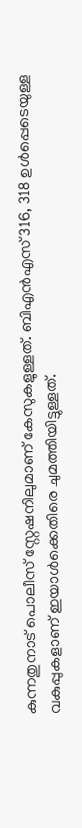കുന്നതുനാട് പൊലീസ് സ്റ്റേഷനിലുമാണ് കേസുകളുള്ളത്. ബിഎന്‍എസ് 316, 318 ഉള്‍പ്പെടെയുള്ള വകുപ്പുകളാണ് ഇയാള്‍ക്കെതിരെ ചുമത്തിയിട്ടുള്ളത്.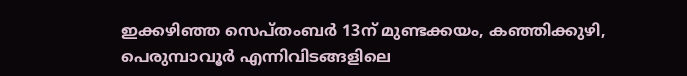ഇക്കഴിഞ്ഞ സെപ്തംബര്‍ 13ന് മുണ്ടക്കയം, കഞ്ഞിക്കുഴി, പെരുമ്പാവൂര്‍ എന്നിവിടങ്ങളിലെ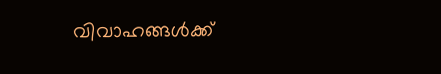വിവാഹങ്ങള്‍ക്ക്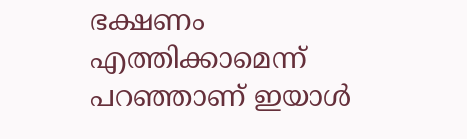ഭക്ഷണം എത്തിക്കാമെന്ന് പറഞ്ഞാണ് ഇയാള്‍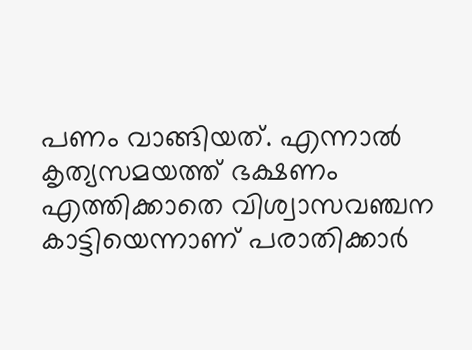പണം വാങ്ങിയത്. എന്നാല്‍ കൃത്യസമയത്ത് ഭക്ഷണം എത്തിക്കാതെ വിശ്വാസവഞ്ചന കാട്ടിയെന്നാണ് പരാതിക്കാര്‍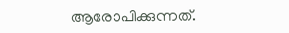ആരോപിക്കുന്നത്.